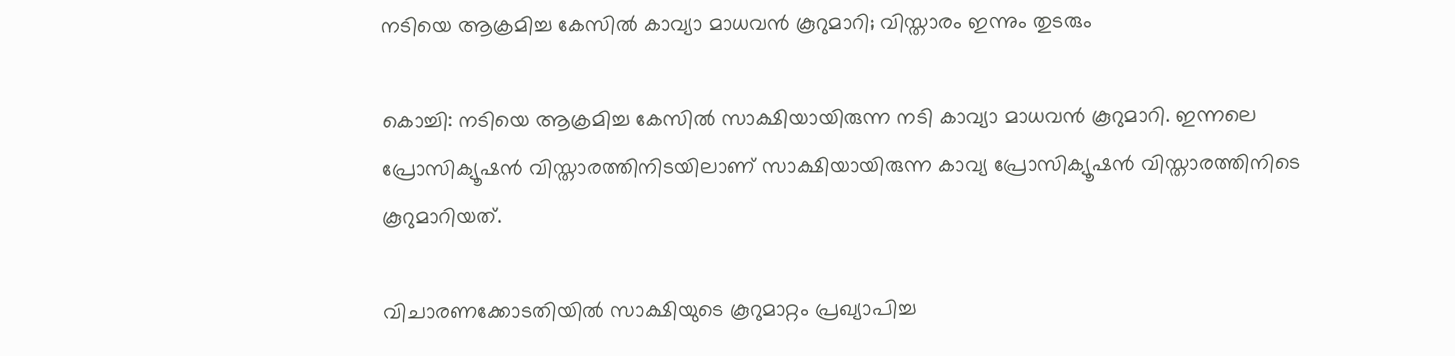നടിയെ ആക്രമിച്ച കേസില്‍ കാവ്യാ മാധവന്‍ കൂറുമാറി; വിസ്താരം ഇന്നും തുടരും

കൊച്ചി: നടിയെ ആക്രമിച്ച കേസില്‍ സാക്ഷിയായിരുന്ന നടി കാവ്യാ മാധവന്‍ കൂറുമാറി. ഇന്നലെ പ്രോസിക്യൂഷന്‍ വിസ്താരത്തിനിടയിലാണ് സാക്ഷിയായിരുന്ന കാവ്യ പ്രോസിക്യൂഷന്‍ വിസ്താരത്തിനിടെ കൂറുമാറിയത്.

വിചാരണക്കോടതിയില്‍ സാക്ഷിയുടെ കൂറുമാറ്റം പ്രഖ്യാപിച്ച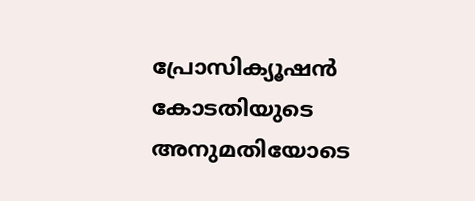പ്രോസിക്യൂഷന്‍ കോടതിയുടെ അനുമതിയോടെ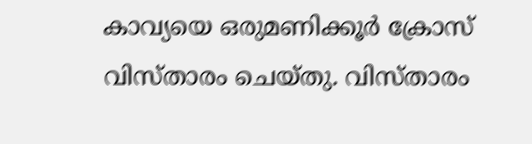കാവ്യയെ ഒരുമണിക്കൂര്‍ ക്രോസ് വിസ്താരം ചെയ്തു. വിസ്താരം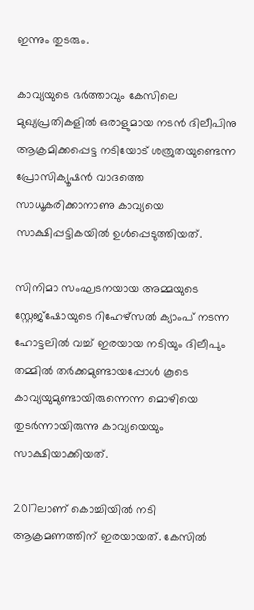ഇന്നും തുടരും.

കാവ്യയുടെ ഭര്‍ത്താവും കേസിലെ മുഖ്യപ്രതികളില്‍ ഒരാളുമായ നടന്‍ ദിലീപിനു ആക്രമിക്കപ്പെട്ട നടിയോട് ശത്രുതയുണ്ടെന്ന പ്രോസിക്യൂഷന്‍ വാദത്തെ സാധൂകരിക്കാനാണു കാവ്യയെ സാക്ഷിപ്പട്ടികയില്‍ ഉള്‍പ്പെടുത്തിയത്.

സിനിമാ സംഘടനയായ അമ്മയുടെ സ്റ്റേജ്‌ഷോയുടെ റിഹേഴ്‌സല്‍ ക്യാംപ് നടന്ന ഹോട്ടലില്‍ വച്ച് ഇരയായ നടിയും ദിലീപും തമ്മില്‍ തര്‍ക്കമുണ്ടായപ്പോള്‍ കൂടെ കാവ്യയുമുണ്ടായിരുന്നെന്ന മൊഴിയെ തുടര്‍ന്നായിരുന്നു കാവ്യയെയും സാക്ഷിയാക്കിയത്.

2017ലാണ് കൊച്ചിയില്‍ നടി ആക്രമണത്തിന് ഇരയായത്. കേസില്‍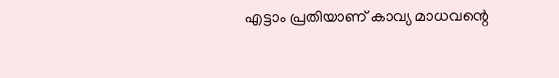എട്ടാം പ്രതിയാണ് കാവ്യ മാധവന്റെ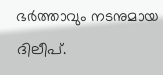ഭര്‍ത്താവും നടനുമായ ദിലീപ്.